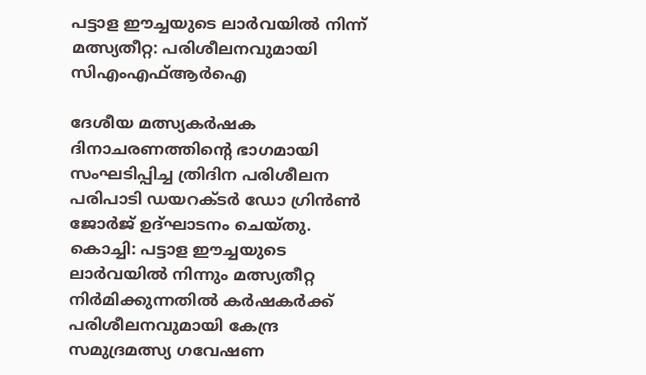പട്ടാള ഈച്ചയുടെ ലാര്‍വയില്‍ നിന്ന് മത്സ്യതീറ്റ: പരിശീലനവുമായി സിഎംഎഫ്ആര്‍ഐ

ദേശീയ മത്സ്യകര്‍ഷക ദിനാചരണത്തിന്റെ ഭാഗമായി സംഘടിപ്പിച്ച ത്രിദിന പരിശീലന പരിപാടി ഡയറക്ടര്‍ ഡോ ഗ്രിന്‍ണ്‍ ജോര്‍ജ് ഉദ്ഘാടനം ചെയ്തു.
കൊച്ചി: പട്ടാള ഈച്ചയുടെ ലാര്‍വയില്‍ നിന്നും മത്സ്യതീറ്റ നിര്‍മിക്കുന്നതില്‍ കര്‍ഷകര്‍ക്ക് പരിശീലനവുമായി കേന്ദ്ര സമുദ്രമത്സ്യ ഗവേഷണ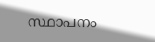സ്ഥാപനം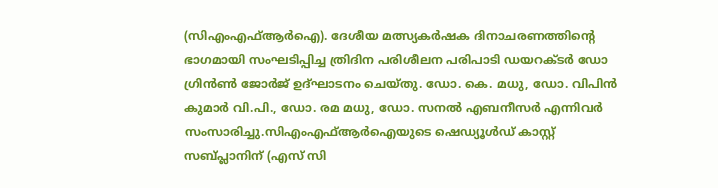(സിഎംഎഫ്ആര്‍ഐ). ദേശീയ മത്സ്യകര്‍ഷക ദിനാചരണത്തിന്റെ ഭാഗമായി സംഘടിപ്പിച്ച ത്രിദിന പരിശീലന പരിപാടി ഡയറക്ടര്‍ ഡോ ഗ്രിന്‍ണ്‍ ജോര്‍ജ് ഉദ്ഘാടനം ചെയ്തു. ഡോ. കെ. മധു, ഡോ. വിപിന്‍ കുമാര്‍ വി.പി., ഡോ. രമ മധു, ഡോ. സനല്‍ എബനീസര്‍ എന്നിവര്‍ സംസാരിച്ചു.സിഎംഎഫ്ആര്‍ഐയുടെ ഷെഡ്യൂള്‍ഡ് കാസ്റ്റ് സബ്പ്ലാനിന് (എസ് സി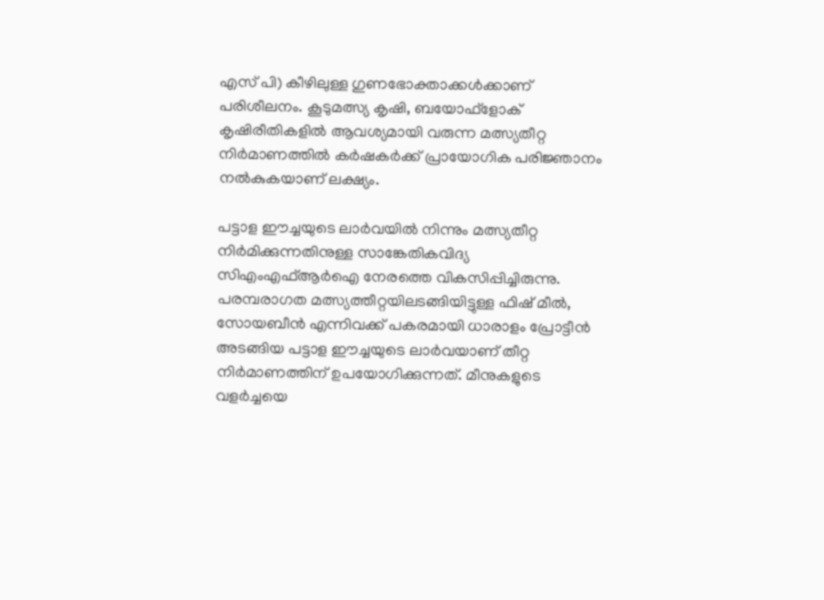എസ് പി) കീഴിലുള്ള ഗുണഭോക്താക്കള്‍ക്കാണ് പരിശീലനം. കൂടുമത്സ്യ കൃഷി, ബയോഫ്‌ളോക് കൃഷിരീതികളില്‍ ആവശ്യമായി വരുന്ന മത്സ്യതീറ്റ നിര്‍മാണത്തില്‍ കര്‍ഷകര്‍ക്ക് പ്രായോഗിക പരിജ്ഞാനം നല്‍കുകയാണ് ലക്ഷ്യം.

പട്ടാള ഈച്ചയുടെ ലാര്‍വയില്‍ നിന്നും മത്സ്യതീറ്റ നിര്‍മിക്കുന്നതിനുള്ള സാങ്കേതികവിദ്യ സിഎംഎഫ്ആര്‍ഐ നേരത്തെ വികസിപ്പിച്ചിരുന്നു. പരമ്പരാഗത മത്സ്യത്തീറ്റയിലടങ്ങിയിട്ടുള്ള ഫിഷ് മീല്‍, സോയബീന്‍ എന്നിവക്ക് പകരമായി ധാരാളം പ്രോട്ടീന്‍ അടങ്ങിയ പട്ടാള ഈച്ചയുടെ ലാര്‍വയാണ് തീറ്റ നിര്‍മാണത്തിന് ഉപയോഗിക്കുന്നത്. മീനുകളുടെ വളര്‍ച്ചയെ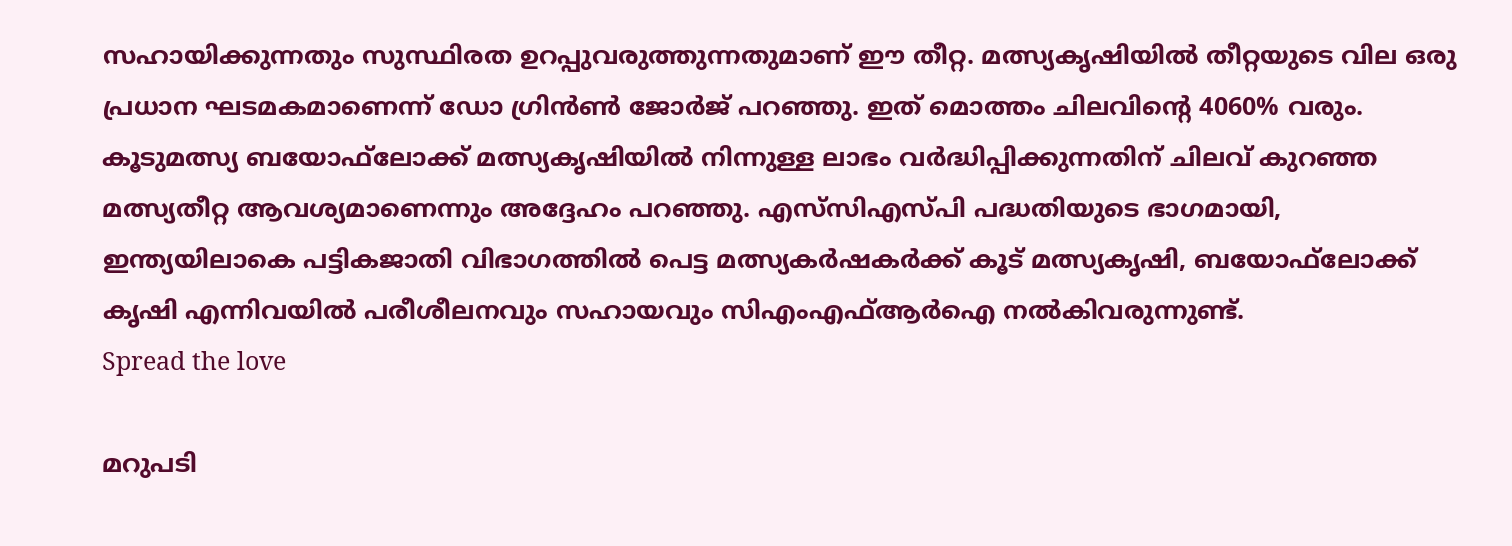സഹായിക്കുന്നതും സുസ്ഥിരത ഉറപ്പുവരുത്തുന്നതുമാണ് ഈ തീറ്റ. മത്സ്യകൃഷിയില്‍ തീറ്റയുടെ വില ഒരു പ്രധാന ഘടമകമാണെന്ന് ഡോ ഗ്രിന്‍ണ്‍ ജോര്‍ജ് പറഞ്ഞു. ഇത് മൊത്തം ചിലവിന്റെ 4060% വരും. കൂടുമത്സ്യ ബയോഫ്‌ലോക്ക് മത്സ്യകൃഷിയില്‍ നിന്നുള്ള ലാഭം വര്‍ദ്ധിപ്പിക്കുന്നതിന് ചിലവ് കുറഞ്ഞ മത്സ്യതീറ്റ ആവശ്യമാണെന്നും അദ്ദേഹം പറഞ്ഞു. എസ്‌സിഎസ്പി പദ്ധതിയുടെ ഭാഗമായി, ഇന്ത്യയിലാകെ പട്ടികജാതി വിഭാഗത്തില്‍ പെട്ട മത്സ്യകര്‍ഷകര്‍ക്ക് കൂട് മത്സ്യകൃഷി, ബയോഫ്‌ലോക്ക് കൃഷി എന്നിവയില്‍ പരീശീലനവും സഹായവും സിഎംഎഫ്ആര്‍ഐ നല്‍കിവരുന്നുണ്ട്.
Spread the love

മറുപടി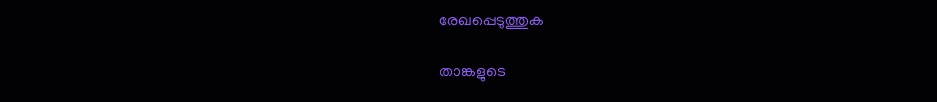രേഖപ്പെടുത്തുക

താങ്കളുടെ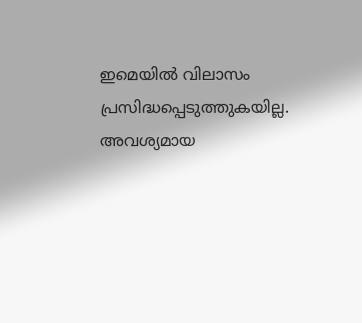ഇമെയില്‍ വിലാസം പ്രസിദ്ധപ്പെടുത്തുകയില്ല. അവശ്യമായ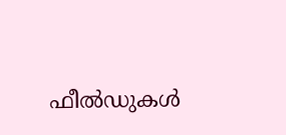ഫീല്‍ഡുകള്‍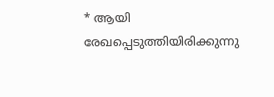* ആയി രേഖപ്പെടുത്തിയിരിക്കുന്നു